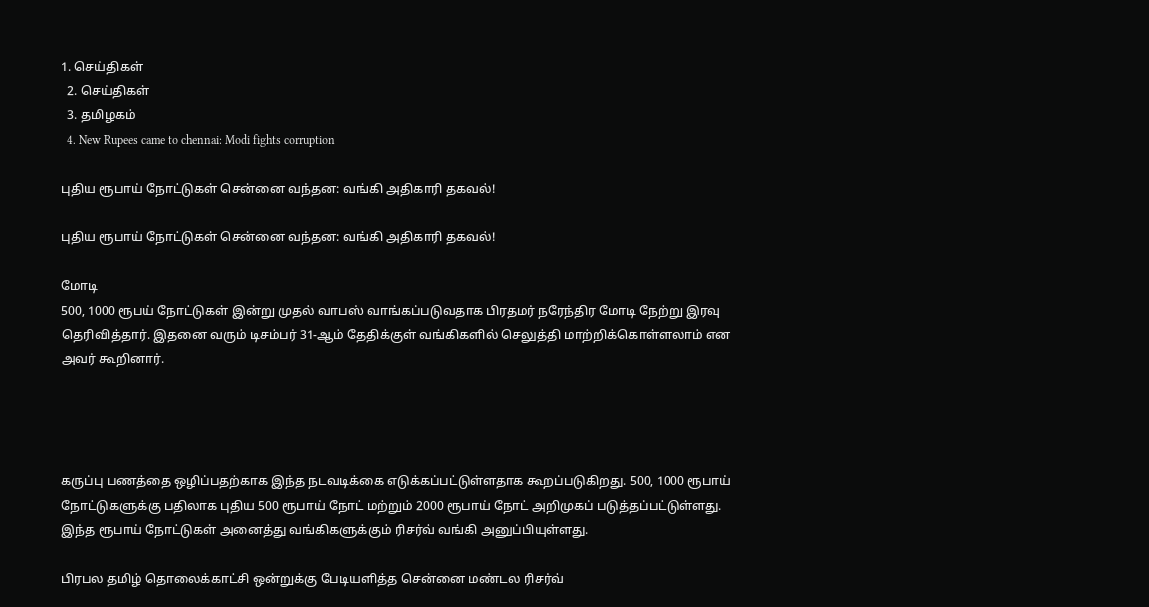1. செய்திகள்
  2. செய்திகள்
  3. த‌மிழக‌ம்
  4. New Rupees came to chennai: Modi fights corruption

புதிய ரூபாய் நோட்டுகள் சென்னை வந்தன: வங்கி அதிகாரி தகவல்!

புதிய ரூபாய் நோட்டுகள் சென்னை வந்தன: வங்கி அதிகாரி தகவல்!

மோடி
500, 1000 ரூபய் நோட்டுகள் இன்று முதல் வாபஸ் வாங்கப்படுவதாக பிரதமர் நரேந்திர மோடி நேற்று இரவு தெரிவித்தார். இதனை வரும் டிசம்பர் 31-ஆம் தேதிக்குள் வங்கிகளில் செலுத்தி மாற்றிக்கொள்ளலாம் என அவர் கூறினார்.




கருப்பு பணத்தை ஒழிப்பதற்காக இந்த நடவடிக்கை எடுக்கப்பட்டுள்ளதாக கூறப்படுகிறது. 500, 1000 ரூபாய் நோட்டுகளுக்கு பதிலாக புதிய 500 ரூபாய் நோட் மற்றும் 2000 ரூபாய் நோட் அறிமுகப் படுத்தப்பட்டுள்ளது. இந்த ரூபாய் நோட்டுகள் அனைத்து வங்கிகளுக்கும் ரிசர்வ் வங்கி அனுப்பியுள்ளது.

பிரபல தமிழ் தொலைக்காட்சி ஒன்றுக்கு பேடியளித்த சென்னை மண்டல ரிசர்வ்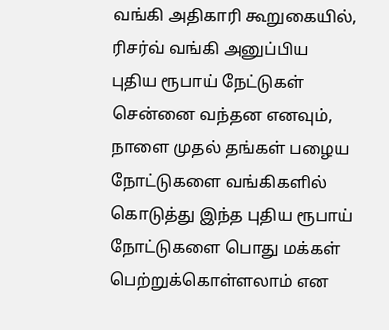வங்கி அதிகாரி கூறுகையில், ரிசர்வ் வங்கி அனுப்பிய புதிய ரூபாய் நேட்டுகள் சென்னை வந்தன எனவும், நாளை முதல் தங்கள் பழைய நோட்டுகளை வங்கிகளில் கொடுத்து இந்த புதிய ரூபாய் நோட்டுகளை பொது மக்கள் பெற்றுக்கொள்ளலாம் என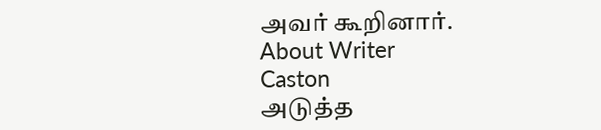அவர் கூறினார்.
About Writer
Caston
அடுத்த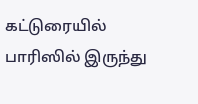கட்டுரையில்
பாரிஸில் இருந்து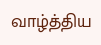வாழ்த்திய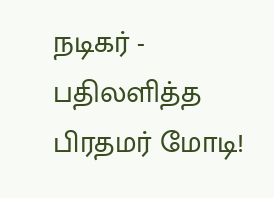நடிகர் - பதிலளித்த பிரதமர் மோடி!